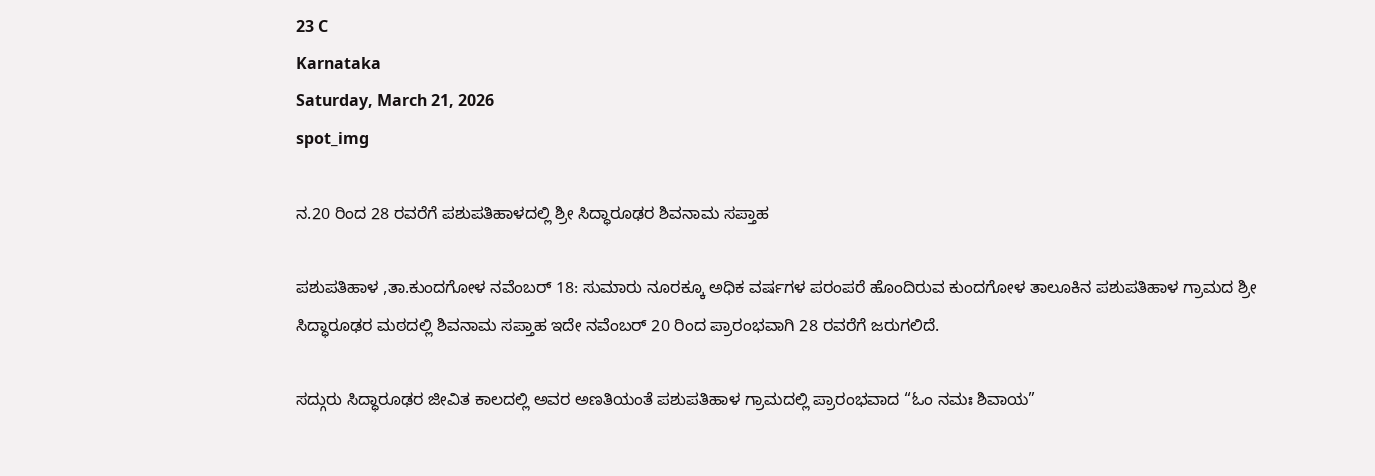23 C
Karnataka
Saturday, March 21, 2026
spot_img

ನ.20 ರಿಂದ 28 ರವರೆಗೆ ಪಶುಪತಿಹಾಳದಲ್ಲಿ ಶ್ರೀ ಸಿದ್ಧಾರೂಢರ ಶಿವನಾಮ ಸಪ್ತಾಹ

ಪಶುಪತಿಹಾಳ ,ತಾ.ಕುಂದಗೋಳ ನವೆಂಬರ್ 18: ಸುಮಾರು ನೂರಕ್ಕೂ ಅಧಿಕ ವರ್ಷಗಳ ಪರಂಪರೆ ಹೊಂದಿರುವ ಕುಂದಗೋಳ ತಾಲೂಕಿನ ಪಶುಪತಿಹಾಳ ಗ್ರಾಮದ ಶ್ರೀ ಸಿದ್ಧಾರೂಢರ ಮಠದಲ್ಲಿ ಶಿವನಾಮ ಸಪ್ತಾಹ ಇದೇ ನವೆಂಬರ್ 20 ರಿಂದ ಪ್ರಾರಂಭವಾಗಿ 28 ರವರೆಗೆ ಜರುಗಲಿದೆ.

ಸದ್ಗುರು ಸಿದ್ಧಾರೂಢರ ಜೀವಿತ ಕಾಲದಲ್ಲಿ ಅವರ ಅಣತಿಯಂತೆ ಪಶುಪತಿಹಾಳ ಗ್ರಾಮದಲ್ಲಿ ಪ್ರಾರಂಭವಾದ “ಓಂ ನಮಃ ಶಿವಾಯ”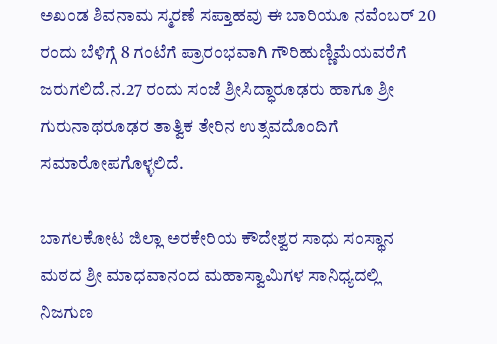ಅಖಂಡ ಶಿವನಾಮ ಸ್ಮರಣೆ ಸಪ್ತಾಹವು ಈ ಬಾರಿಯೂ ನವೆಂಬರ್ 20 ರಂದು ಬೆಳಿಗ್ಗೆ 8 ಗಂಟೆಗೆ ಪ್ರಾರಂಭವಾಗಿ ಗೌರಿಹುಣ್ಣಿಮೆಯವರೆಗೆ ಜರುಗಲಿದೆ.ನ.27 ರಂದು ಸಂಜೆ ಶ್ರೀಸಿದ್ಧಾರೂಢರು ಹಾಗೂ ಶ್ರೀ ಗುರುನಾಥರೂಢರ ತಾತ್ವಿಕ ತೇರಿನ ಉತ್ಸವದೊಂದಿಗೆ ಸಮಾರೋಪಗೊಳ್ಳಲಿದೆ.

ಬಾಗಲಕೋಟ ಜಿಲ್ಲಾ ಅರಕೇರಿಯ ಕೌದೇಶ್ವರ ಸಾಧು ಸಂಸ್ಥಾನ ಮಠದ ಶ್ರೀ ಮಾಧವಾನಂದ ಮಹಾಸ್ವಾಮಿಗಳ ಸಾನಿಧ್ಯದಲ್ಲಿ ನಿಜಗುಣ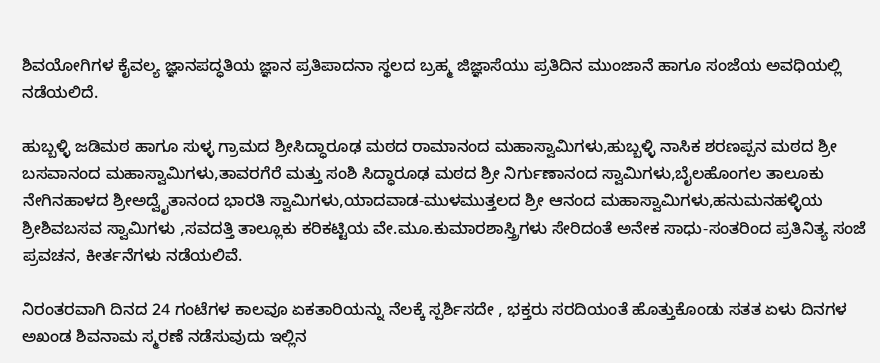ಶಿವಯೋಗಿಗಳ ಕೈವಲ್ಯ ಜ್ಞಾನಪದ್ಧತಿಯ ಜ್ಞಾನ ಪ್ರತಿಪಾದನಾ ಸ್ಥಲದ ಬ್ರಹ್ಮ ಜಿಜ್ಞಾಸೆಯು ಪ್ರತಿದಿನ ಮುಂಜಾನೆ ಹಾಗೂ ಸಂಜೆಯ ಅವಧಿಯಲ್ಲಿ ನಡೆಯಲಿದೆ.

ಹುಬ್ಬಳ್ಳಿ ಜಡಿಮಠ ಹಾಗೂ ಸುಳ್ಳ ಗ್ರಾಮದ ಶ್ರೀಸಿದ್ಧಾರೂಢ ಮಠದ ರಾಮಾನಂದ ಮಹಾಸ್ವಾಮಿಗಳು,ಹುಬ್ಬಳ್ಳಿ ನಾಸಿಕ ಶರಣಪ್ಪನ ಮಠದ ಶ್ರೀ ಬಸವಾನಂದ ಮಹಾಸ್ವಾಮಿಗಳು,ತಾವರಗೆರೆ ಮತ್ತು ಸಂಶಿ ಸಿದ್ಧಾರೂಢ ಮಠದ ಶ್ರೀ ನಿರ್ಗುಣಾನಂದ ಸ್ವಾಮಿಗಳು,ಬೈಲಹೊಂಗಲ ತಾಲೂಕು ನೇಗಿನಹಾಳದ ಶ್ರೀಅದ್ವೈತಾನಂದ ಭಾರತಿ ಸ್ವಾಮಿಗಳು,ಯಾದವಾಡ-ಮುಳಮುತ್ತಲದ ಶ್ರೀ ಆನಂದ ಮಹಾಸ್ವಾಮಿಗಳು,ಹನುಮನಹಳ್ಳಿಯ ಶ್ರೀಶಿವಬಸವ ಸ್ವಾಮಿಗಳು ,ಸವದತ್ತಿ ತಾಲ್ಲೂಕು ಕರಿಕಟ್ಟಿಯ ವೇ.ಮೂ.ಕುಮಾರಶಾಸ್ತ್ರಿಗಳು ಸೇರಿದಂತೆ ಅನೇಕ ಸಾಧು-ಸಂತರಿಂದ ಪ್ರತಿನಿತ್ಯ ಸಂಜೆ ಪ್ರವಚನ, ಕೀರ್ತನೆಗಳು ನಡೆಯಲಿವೆ.

ನಿರಂತರವಾಗಿ ದಿನದ 24 ಗಂಟೆಗಳ ಕಾಲವೂ ಏಕತಾರಿಯನ್ನು ನೆಲಕ್ಕೆ ಸ್ಪರ್ಶಿಸದೇ , ಭಕ್ತರು ಸರದಿಯಂತೆ ಹೊತ್ತುಕೊಂಡು ಸತತ ಏಳು ದಿನಗಳ ಅಖಂಡ ಶಿವನಾಮ ಸ್ಮರಣೆ ನಡೆಸುವುದು ಇಲ್ಲಿನ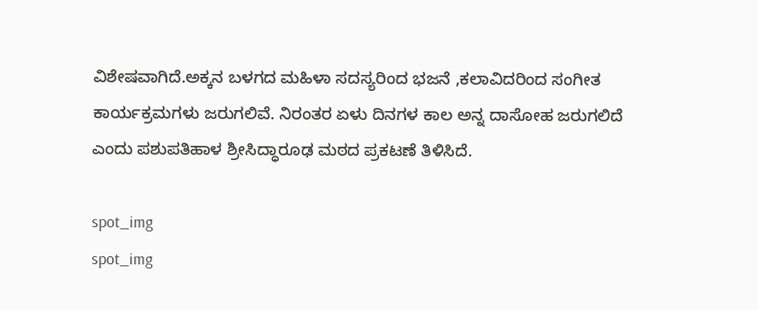ವಿಶೇಷವಾಗಿದೆ.ಅಕ್ಕನ ಬಳಗದ ಮಹಿಳಾ ಸದಸ್ಯರಿಂದ ಭಜನೆ ,ಕಲಾವಿದರಿಂದ ಸಂಗೀತ ಕಾರ್ಯಕ್ರಮಗಳು ಜರುಗಲಿವೆ. ನಿರಂತರ ಏಳು ದಿನಗಳ ಕಾಲ ಅನ್ನ ದಾಸೋಹ ಜರುಗಲಿದೆ ಎಂದು ಪಶುಪತಿಹಾಳ ಶ್ರೀಸಿದ್ಧಾರೂಢ ಮಠದ ಪ್ರಕಟಣೆ ತಿಳಿಸಿದೆ.

spot_img
spot_img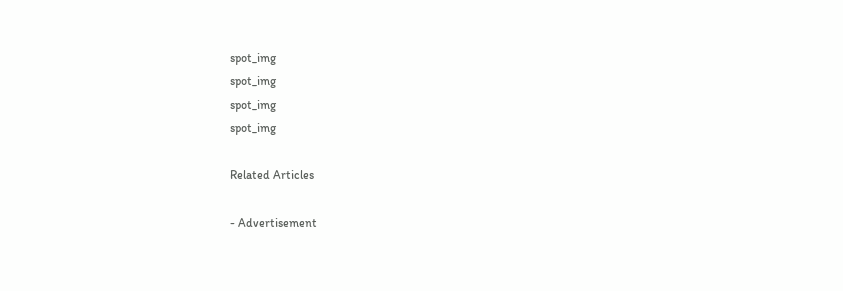spot_img
spot_img
spot_img
spot_img

Related Articles

- Advertisement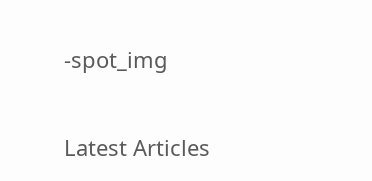-spot_img

Latest Articles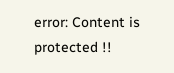error: Content is protected !!